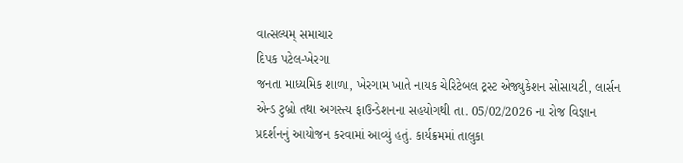વાત્સલ્યમ્ સમાચાર
દિપક પટેલ-ખેરગા
જનતા માધ્યમિક શાળા, ખેરગામ ખાતે નાયક ચેરિટેબલ ટ્રસ્ટ એજ્યુકેશન સોસાયટી, લાર્સન એન્ડ ટુબ્રો તથા અગસ્ત્ય ફાઉન્ડેશનના સહયોગથી તા. 05/02/2026 ના રોજ વિજ્ઞાન પ્રદર્શનનું આયોજન કરવામાં આવ્યું હતું. કાર્યક્રમમાં તાલુકા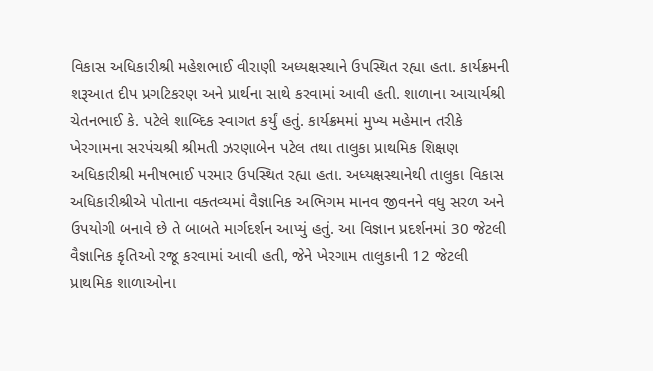વિકાસ અધિકારીશ્રી મહેશભાઈ વીરાણી અધ્યક્ષસ્થાને ઉપસ્થિત રહ્યા હતા. કાર્યક્રમની શરૂઆત દીપ પ્રગટિકરણ અને પ્રાર્થના સાથે કરવામાં આવી હતી. શાળાના આચાર્યશ્રી ચેતનભાઈ કે. પટેલે શાબ્દિક સ્વાગત કર્યું હતું. કાર્યક્રમમાં મુખ્ય મહેમાન તરીકે ખેરગામના સરપંચશ્રી શ્રીમતી ઝરણાબેન પટેલ તથા તાલુકા પ્રાથમિક શિક્ષણ અધિકારીશ્રી મનીષભાઈ પરમાર ઉપસ્થિત રહ્યા હતા. અધ્યક્ષસ્થાનેથી તાલુકા વિકાસ અધિકારીશ્રીએ પોતાના વક્તવ્યમાં વૈજ્ઞાનિક અભિગમ માનવ જીવનને વધુ સરળ અને ઉપયોગી બનાવે છે તે બાબતે માર્ગદર્શન આપ્યું હતું. આ વિજ્ઞાન પ્રદર્શનમાં 30 જેટલી વૈજ્ઞાનિક કૃતિઓ રજૂ કરવામાં આવી હતી, જેને ખેરગામ તાલુકાની 12 જેટલી પ્રાથમિક શાળાઓના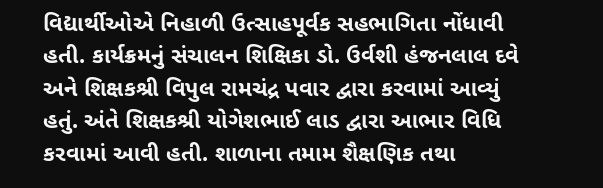વિદ્યાર્થીઓએ નિહાળી ઉત્સાહપૂર્વક સહભાગિતા નોંધાવી હતી. કાર્યક્રમનું સંચાલન શિક્ષિકા ડો. ઉર્વશી હંજનલાલ દવે અને શિક્ષકશ્રી વિપુલ રામચંદ્ર પવાર દ્વારા કરવામાં આવ્યું હતું. અંતે શિક્ષકશ્રી યોગેશભાઈ લાડ દ્વારા આભાર વિધિ કરવામાં આવી હતી. શાળાના તમામ શૈક્ષણિક તથા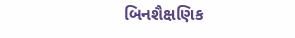બિનશૈક્ષણિક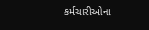કર્મચારીઓના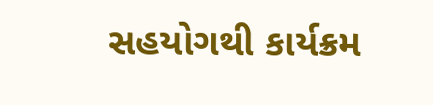સહયોગથી કાર્યક્રમ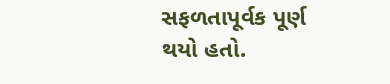સફળતાપૂર્વક પૂર્ણ થયો હતો.